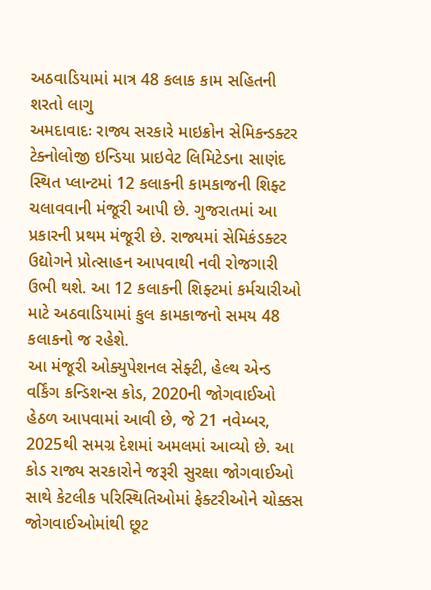અઠવાડિયામાં માત્ર 48 કલાક કામ સહિતની શરતો લાગુ
અમદાવાદઃ રાજ્ય સરકારે માઇક્રોન સેમિકન્ડક્ટર ટેક્નોલોજી ઇન્ડિયા પ્રાઇવેટ લિમિટેડના સાણંદ સ્થિત પ્લાન્ટમાં 12 કલાકની કામકાજની શિફ્ટ ચલાવવાની મંજૂરી આપી છે. ગુજરાતમાં આ પ્રકારની પ્રથમ મંજૂરી છે. રાજ્યમાં સેમિકંડક્ટર ઉદ્યોગને પ્રોત્સાહન આપવાથી નવી રોજગારી ઉભી થશે. આ 12 કલાકની શિફ્ટમાં કર્મચારીઓ માટે અઠવાડિયામાં કુલ કામકાજનો સમય 48 કલાકનો જ રહેશે.
આ મંજૂરી ઓક્યુપેશનલ સેફ્ટી, હેલ્થ એન્ડ વર્કિંગ કન્ડિશન્સ કોડ, 2020ની જોગવાઈઓ હેઠળ આપવામાં આવી છે, જે 21 નવેમ્બર, 2025થી સમગ્ર દેશમાં અમલમાં આવ્યો છે. આ કોડ રાજ્ય સરકારોને જરૂરી સુરક્ષા જોગવાઈઓ સાથે કેટલીક પરિસ્થિતિઓમાં ફેક્ટરીઓને ચોક્કસ જોગવાઈઓમાંથી છૂટ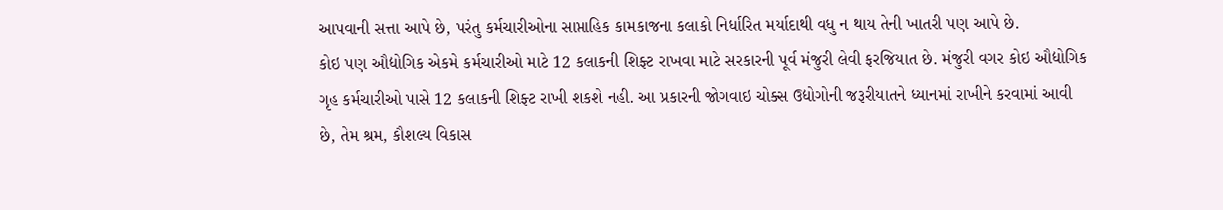આપવાની સત્તા આપે છે, પરંતુ કર્મચારીઓના સાપ્તાહિક કામકાજના કલાકો નિર્ધારિત મર્યાદાથી વધુ ન થાય તેની ખાતરી પણ આપે છે.
કોઇ પણ ઔદ્યોગિક એકમે કર્મચારીઓ માટે 12 કલાકની શિફ્ટ રાખવા માટે સરકારની પૂર્વ મંજુરી લેવી ફરજિયાત છે. મંજુરી વગર કોઇ ઔદ્યોગિક ગૃહ કર્મચારીઓ પાસે 12 કલાકની શિફ્ટ રાખી શકશે નહી. આ પ્રકારની જોગવાઇ ચોક્સ ઉદ્યોગોની જરૂરીયાતને ધ્યાનમાં રાખીને કરવામાં આવી છે, તેમ શ્રમ, કૌશલ્ય વિકાસ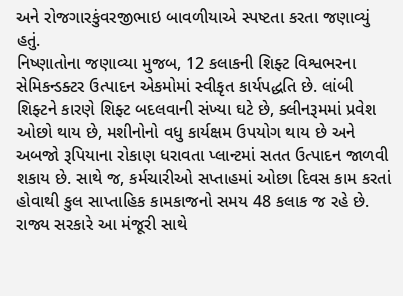અને રોજગારકુંવરજીભાઇ બાવળીયાએ સ્પષ્ટતા કરતા જણાવ્યું હતું.
નિષ્ણાતોના જણાવ્યા મુજબ, 12 કલાકની શિફ્ટ વિશ્વભરના સેમિકન્ડક્ટર ઉત્પાદન એકમોમાં સ્વીકૃત કાર્યપદ્ધતિ છે. લાંબી શિફ્ટને કારણે શિફ્ટ બદલવાની સંખ્યા ઘટે છે, ક્લીનરૂમમાં પ્રવેશ ઓછો થાય છે, મશીનોનો વધુ કાર્યક્ષમ ઉપયોગ થાય છે અને અબજો રૂપિયાના રોકાણ ધરાવતા પ્લાન્ટમાં સતત ઉત્પાદન જાળવી શકાય છે. સાથે જ, કર્મચારીઓ સપ્તાહમાં ઓછા દિવસ કામ કરતાં હોવાથી કુલ સાપ્તાહિક કામકાજનો સમય 48 કલાક જ રહે છે.
રાજ્ય સરકારે આ મંજૂરી સાથે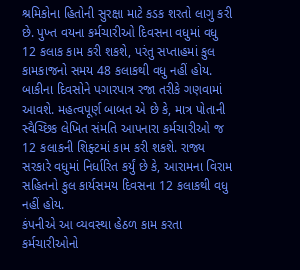શ્રમિકોના હિતોની સુરક્ષા માટે કડક શરતો લાગુ કરી છે. પુખ્ત વયના કર્મચારીઓ દિવસના વધુમાં વધુ 12 કલાક કામ કરી શકશે, પરંતુ સપ્તાહમાં કુલ કામકાજનો સમય 48 કલાકથી વધુ નહીં હોય. બાકીના દિવસોને પગારપાત્ર રજા તરીકે ગણવામાં આવશે. મહત્વપૂર્ણ બાબત એ છે કે, માત્ર પોતાની સ્વૈચ્છિક લેખિત સંમતિ આપનારા કર્મચારીઓ જ 12 કલાકની શિફ્ટમાં કામ કરી શકશે. રાજ્ય સરકારે વધુમાં નિર્ધારિત કર્યું છે કે, આરામના વિરામ સહિતનો કુલ કાર્યસમય દિવસના 12 કલાકથી વધુ નહીં હોય.
કંપનીએ આ વ્યવસ્થા હેઠળ કામ કરતા કર્મચારીઓનો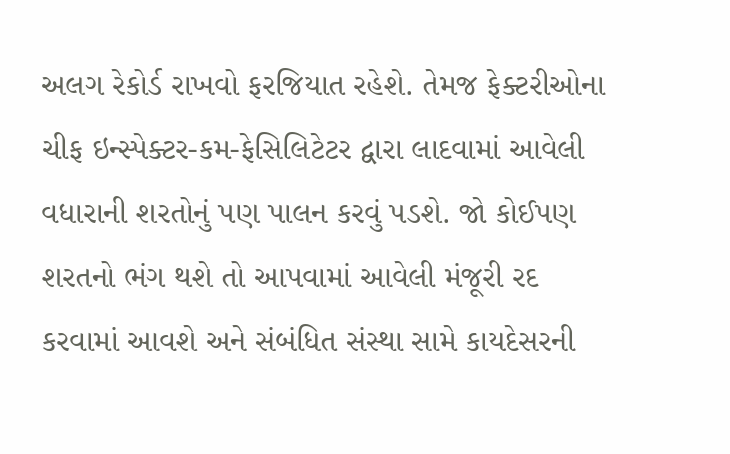અલગ રેકોર્ડ રાખવો ફરજિયાત રહેશે. તેમજ ફેક્ટરીઓના ચીફ ઇન્સ્પેક્ટર-કમ-ફેસિલિટેટર દ્વારા લાદવામાં આવેલી વધારાની શરતોનું પણ પાલન કરવું પડશે. જો કોઈપણ શરતનો ભંગ થશે તો આપવામાં આવેલી મંજૂરી રદ કરવામાં આવશે અને સંબંધિત સંસ્થા સામે કાયદેસરની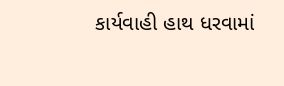કાર્યવાહી હાથ ધરવામાં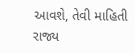આવશે, તેવી માહિતી રાજ્ય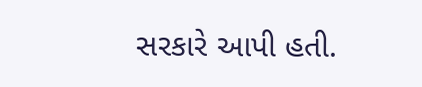સરકારે આપી હતી.